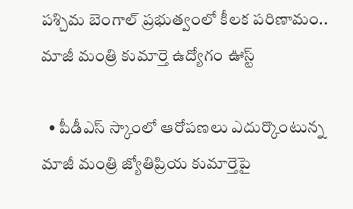పశ్చిమ బెంగాల్ ప్రభుత్వంలో కీలక పరిణామం.. మాజీ మంత్రి కుమార్తె ఉద్యోగం ఊస్ట్

  • పీడీఎస్ స్కాంలో ఆరోపణలు ఎదుర్కొంటున్న మాజీ మంత్రి జ్యోతిప్రియ కుమార్తెపై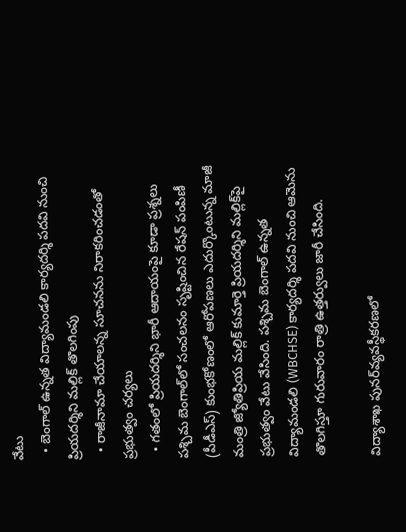వేటు
  • బెంగాల్ ఉన్నత విద్యామండలి కార్యదర్శి పదవి నుంచి ప్రియదర్శిని మల్లిక్ తొలగింపు
  • రాజీనామా చేయాలన్న సూచనను నిరాకరించడంతో ప్రభుత్వం చర్యలు
  • గతంలో ప్రియదర్శిని భారీ ఆదాయంపై కూడా ప్రశ్నలు
పశ్చిమ బెంగాల్‌లో సంచలనం సృష్టించిన రేషన్ పంపిణీ (పీడీఎస్) కుంభకోణంలో ఆరోపణలు ఎదుర్కొంటున్న మాజీ మంత్రి జ్యోతిప్రియ మల్లిక్ కుమార్తె ప్రియదర్శిని మల్లిక్‌పై ప్రభుత్వం వేటు వేసింది. పశ్చిమ బెంగాల్ ఉన్నత విద్యామండలి (WBCHSE) కార్యదర్శి పదవి నుంచి ఆమెను తొలగిస్తూ గురువారం రాత్రి ఉత్తర్వులు జారీ చేసింది.

విద్యాశాఖ పునర్‌వ్యవస్థీకరణలో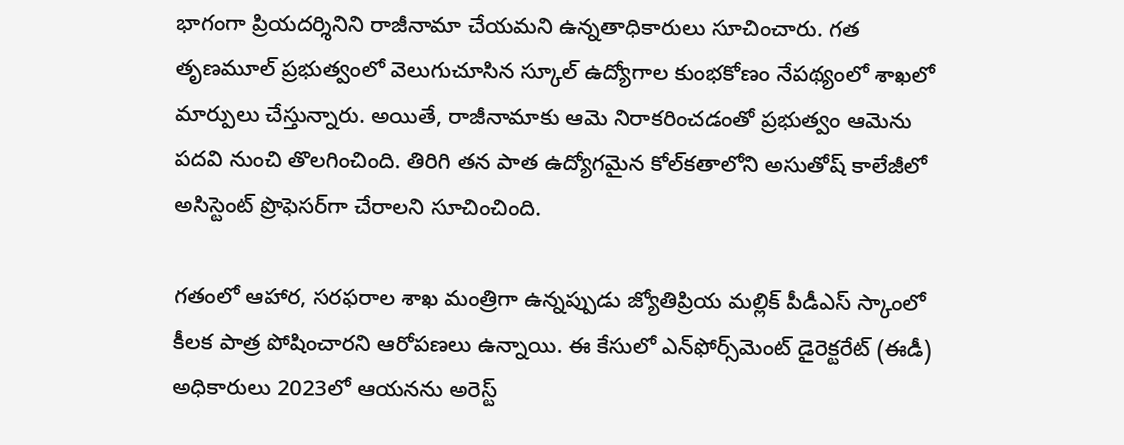భాగంగా ప్రియదర్శినిని రాజీనామా చేయమని ఉన్నతాధికారులు సూచించారు. గత తృణమూల్ ప్రభుత్వంలో వెలుగుచూసిన స్కూల్ ఉద్యోగాల కుంభకోణం నేపథ్యంలో శాఖలో మార్పులు చేస్తున్నారు. అయితే, రాజీనామాకు ఆమె నిరాకరించడంతో ప్రభుత్వం ఆమెను పదవి నుంచి తొలగించింది. తిరిగి తన పాత ఉద్యోగమైన కోల్‌కతాలోని అసుతోష్ కాలేజీలో అసిస్టెంట్ ప్రొఫెసర్‌గా చేరాలని సూచించింది.

గతంలో ఆహార, సరఫరాల శాఖ మంత్రిగా ఉన్నప్పుడు జ్యోతిప్రియ మల్లిక్ పీడీఎస్ స్కాంలో కీలక పాత్ర పోషించారని ఆరోపణలు ఉన్నాయి. ఈ కేసులో ఎన్‌ఫోర్స్‌మెంట్ డైరెక్టరేట్ (ఈడీ) అధికారులు 2023లో ఆయనను అరెస్ట్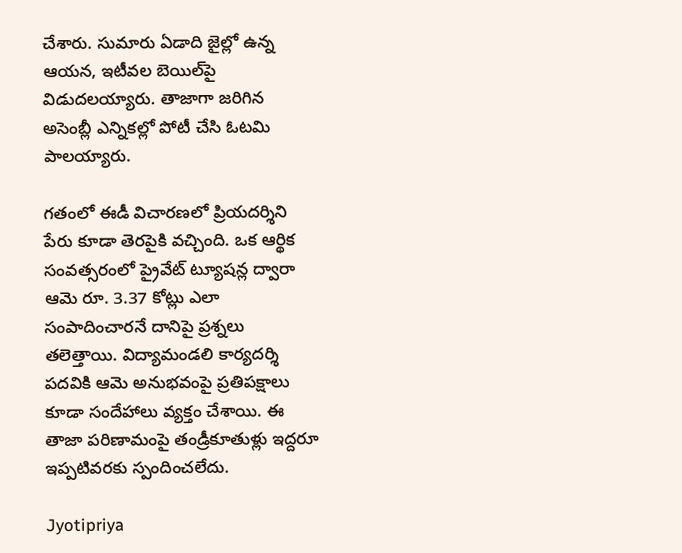చేశారు. సుమారు ఏడాది జైల్లో ఉన్న ఆయన, ఇటీవల బెయిల్‌పై విడుదలయ్యారు. తాజాగా జరిగిన అసెంబ్లీ ఎన్నికల్లో పోటీ చేసి ఓటమి పాలయ్యారు.

గతంలో ఈడీ విచారణలో ప్రియదర్శిని పేరు కూడా తెరపైకి వచ్చింది. ఒక ఆర్థిక సంవత్సరంలో ప్రైవేట్ ట్యూషన్ల ద్వారా ఆమె రూ. 3.37 కోట్లు ఎలా సంపాదించారనే దానిపై ప్రశ్నలు తలెత్తాయి. విద్యామండలి కార్యదర్శి పదవికి ఆమె అనుభవంపై ప్రతిపక్షాలు కూడా సందేహాలు వ్యక్తం చేశాయి. ఈ తాజా పరిణామంపై తండ్రీకూతుళ్లు ఇద్దరూ ఇప్పటివరకు స్పందించలేదు.

Jyotipriya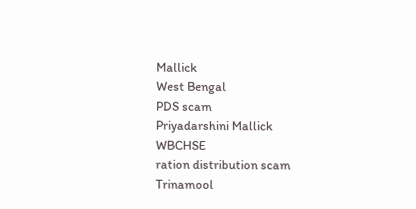Mallick
West Bengal
PDS scam
Priyadarshini Mallick
WBCHSE
ration distribution scam
Trinamool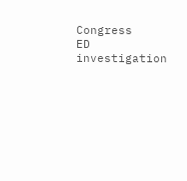Congress
ED investigation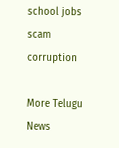school jobs scam
corruption

More Telugu News